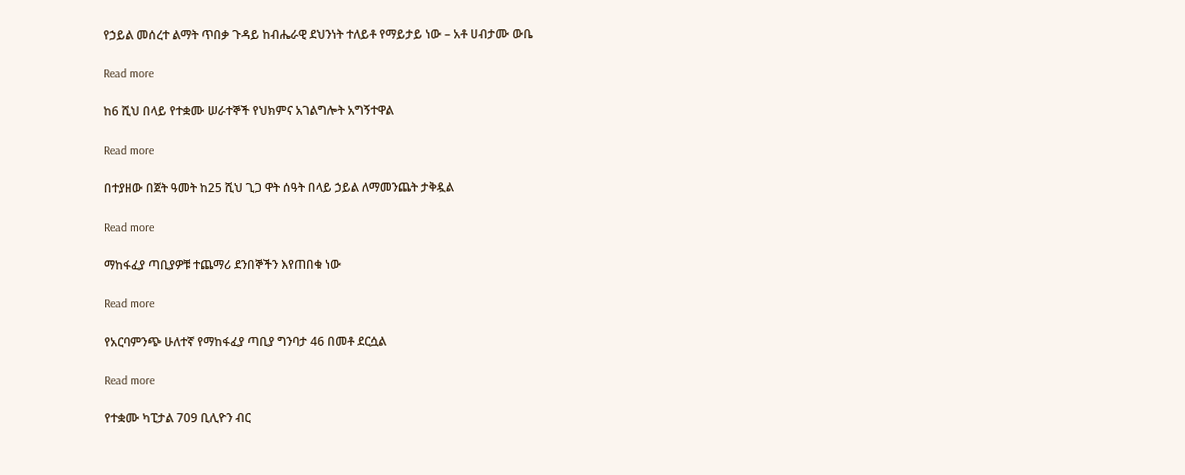የኃይል መሰረተ ልማት ጥበቃ ጉዳይ ከብሔራዊ ደህንነት ተለይቶ የማይታይ ነው – አቶ ሀብታሙ ውቤ

Read more

ከ6 ሺህ በላይ የተቋሙ ሠራተኞች የህክምና አገልግሎት አግኝተዋል

Read more

በተያዘው በጀት ዓመት ከ25 ሺህ ጊጋ ዋት ሰዓት በላይ ኃይል ለማመንጨት ታቅዷል

Read more

ማከፋፈያ ጣቢያዎቹ ተጨማሪ ደንበኞችን እየጠበቁ ነው

Read more

የአርባምንጭ ሁለተኛ የማከፋፈያ ጣቢያ ግንባታ 46 በመቶ ደርሷል

Read more

የተቋሙ ካፒታል 709 ቢሊዮን ብር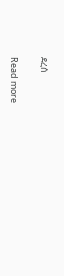ደረሰ

Read more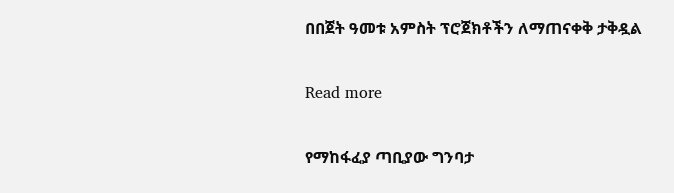በበጀት ዓመቱ አምስት ፕሮጀክቶችን ለማጠናቀቅ ታቅዷል

Read more

የማከፋፈያ ጣቢያው ግንባታ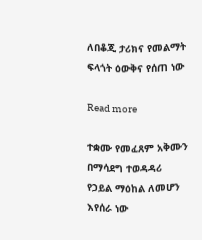ለበቆጂ ታሪክና የመልማት ፍላጎት ዕውቅና የሰጠ ነው

Read more

ተቋሙ የመፈጸም አቅሙን በማሳደግ ተወዳዳሪ የኃይል ማዕከል ለመሆን እየሰራ ነው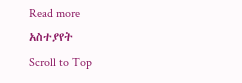Read more
አስተያየት
Scroll to Top